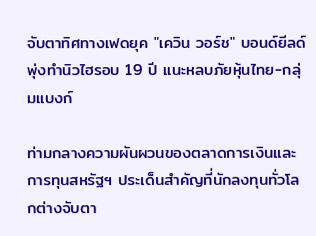จับตาทิศทางเฟดยุค "เควิน วอร์ช" บอนด์ยีลด์พุ่งทำนิวไฮรอบ 19 ปี แนะหลบภัยหุ้นไทย-กลุ่มแบงก์

ท่ามกลางความผันผวนของตลาดการเงินและการทุนสหรัฐฯ ประเด็นสำคัญที่นักลงทุนทั่วโลกต่างจับตา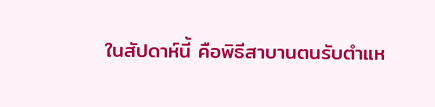ในสัปดาห์นี้ คือพิธีสาบานตนรับตำแห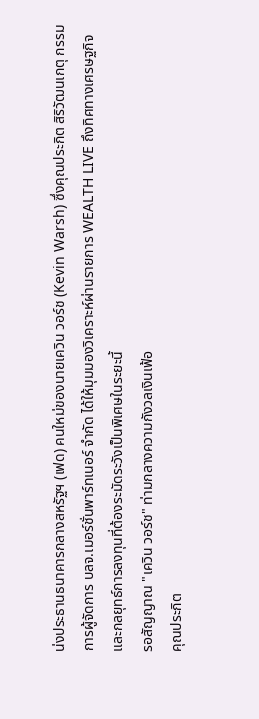น่งประธานธนาคารกลางสหรัฐฯ (เฟด) คนใหม่ของนายเควิน วอร์ช (Kevin Warsh) ซึ่งคุณประกิต สิริวัฒนเกตุ กรรมการผู้จัดการ บลจ.เมอร์ชั่นพาร์ทเนอร์ จำกัด ได้ให้มุมมองวิเคราะห์ผ่านรายการ WEALTH LIVE ถึงทิศทางเศรษฐกิจและกลยุทธ์การลงทุนที่ต้องระมัดระวังเป็นพิเศษในระยะนี้
รอสัญญาณ "เควิน วอร์ช" ท่ามกลางความกังวลเงินเฟ้อ
คุณประกิต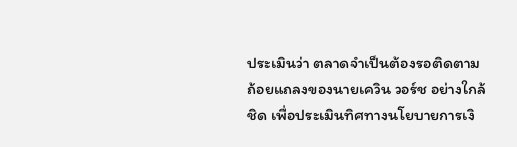ประเมินว่า ตลาดจำเป็นต้องรอติดตามถ้อยแถลงของนายเควิน วอร์ช อย่างใกล้ชิด เพื่อประเมินทิศทางนโยบายการเงิ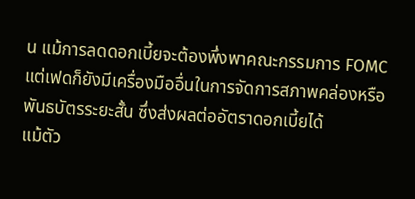น แม้การลดดอกเบี้ยจะต้องพึ่งพาคณะกรรมการ FOMC แต่เฟดก็ยังมีเครื่องมืออื่นในการจัดการสภาพคล่องหรือพันธบัตรระยะสั้น ซึ่งส่งผลต่ออัตราดอกเบี้ยได้
แม้ตัว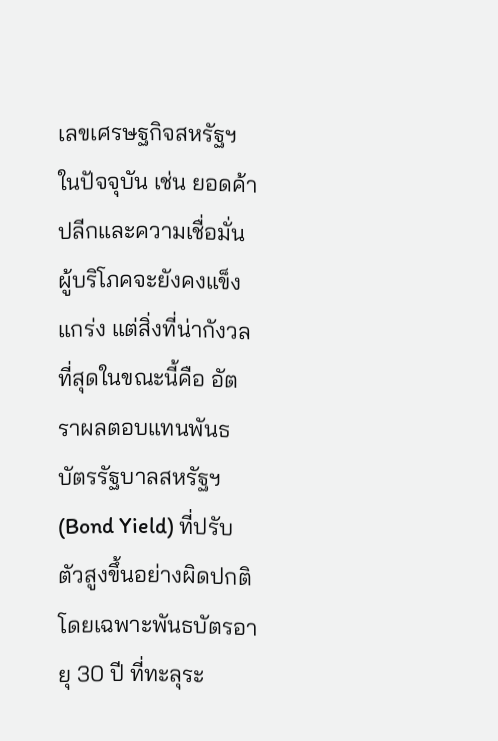เลขเศรษฐกิจสหรัฐฯ ในปัจจุบัน เช่น ยอดค้าปลีกและความเชื่อมั่นผู้บริโภคจะยังคงแข็งแกร่ง แต่สิ่งที่น่ากังวลที่สุดในขณะนี้คือ อัตราผลตอบแทนพันธบัตรรัฐบาลสหรัฐฯ (Bond Yield) ที่ปรับตัวสูงขึ้นอย่างผิดปกติ โดยเฉพาะพันธบัตรอายุ 30 ปี ที่ทะลุระ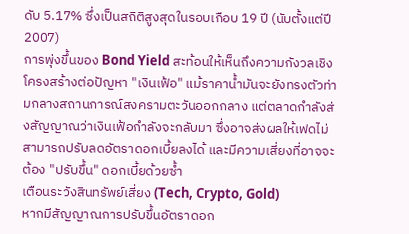ดับ 5.17% ซึ่งเป็นสถิติสูงสุดในรอบเกือบ 19 ปี (นับตั้งแต่ปี 2007)
การพุ่งขึ้นของ Bond Yield สะท้อนให้เห็นถึงความกังวลเชิงโครงสร้างต่อปัญหา "เงินเฟ้อ" แม้ราคาน้ำมันจะยังทรงตัวท่ามกลางสถานการณ์สงครามตะวันออกกลาง แต่ตลาดกำลังส่งสัญญาณว่าเงินเฟ้อกำลังจะกลับมา ซึ่งอาจส่งผลให้เฟดไม่สามารถปรับลดอัตราดอกเบี้ยลงได้ และมีความเสี่ยงที่อาจจะต้อง "ปรับขึ้น" ดอกเบี้ยด้วยซ้ำ
เตือนระวังสินทรัพย์เสี่ยง (Tech, Crypto, Gold)
หากมีสัญญาณการปรับขึ้นอัตราดอก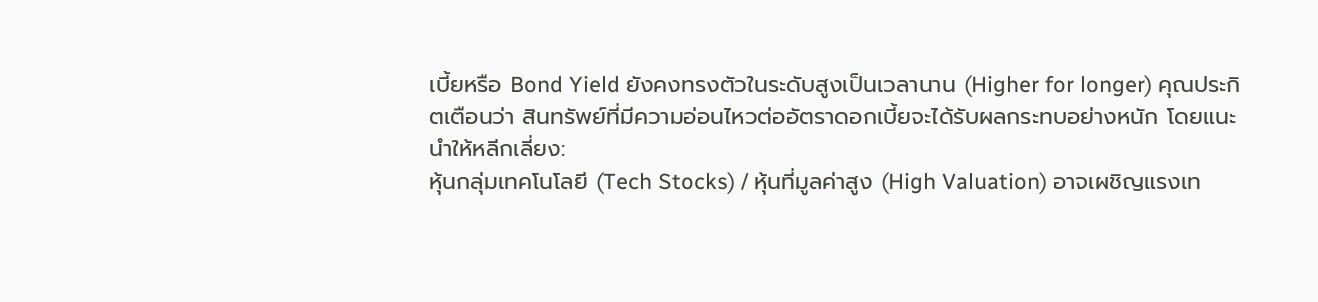เบี้ยหรือ Bond Yield ยังคงทรงตัวในระดับสูงเป็นเวลานาน (Higher for longer) คุณประกิตเตือนว่า สินทรัพย์ที่มีความอ่อนไหวต่ออัตราดอกเบี้ยจะได้รับผลกระทบอย่างหนัก โดยแนะนำให้หลีกเลี่ยง:
หุ้นกลุ่มเทคโนโลยี (Tech Stocks) / หุ้นที่มูลค่าสูง (High Valuation) อาจเผชิญแรงเท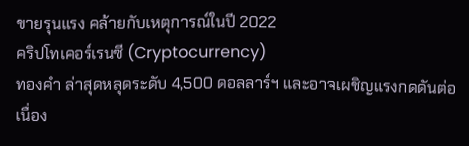ขายรุนแรง คล้ายกับเหตุการณ์ในปี 2022
คริปโทเคอร์เรนซี (Cryptocurrency)
ทองคำ ล่าสุดหลุดระดับ 4,500 ดอลลาร์ฯ และอาจเผชิญแรงกดดันต่อเนื่อง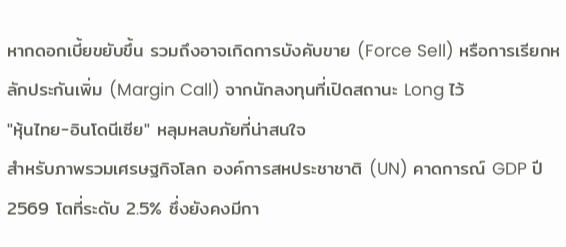หากดอกเบี้ยขยับขึ้น รวมถึงอาจเกิดการบังคับขาย (Force Sell) หรือการเรียกหลักประกันเพิ่ม (Margin Call) จากนักลงทุนที่เปิดสถานะ Long ไว้
"หุ้นไทย-อินโดนีเซีย" หลุมหลบภัยที่น่าสนใจ
สำหรับภาพรวมเศรษฐกิจโลก องค์การสหประชาชาติ (UN) คาดการณ์ GDP ปี 2569 โตที่ระดับ 2.5% ซึ่งยังคงมีกา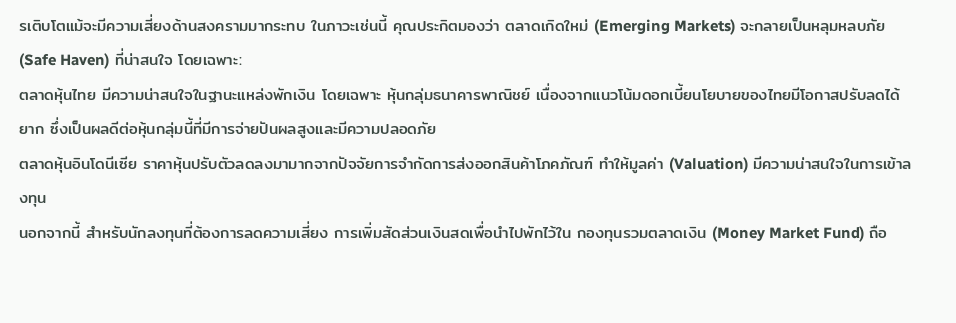รเติบโตแม้จะมีความเสี่ยงด้านสงครามมากระทบ ในภาวะเช่นนี้ คุณประกิตมองว่า ตลาดเกิดใหม่ (Emerging Markets) จะกลายเป็นหลุมหลบภัย (Safe Haven) ที่น่าสนใจ โดยเฉพาะ:
ตลาดหุ้นไทย มีความน่าสนใจในฐานะแหล่งพักเงิน โดยเฉพาะ หุ้นกลุ่มธนาคารพาณิชย์ เนื่องจากแนวโน้มดอกเบี้ยนโยบายของไทยมีโอกาสปรับลดได้ยาก ซึ่งเป็นผลดีต่อหุ้นกลุ่มนี้ที่มีการจ่ายปันผลสูงและมีความปลอดภัย
ตลาดหุ้นอินโดนีเซีย ราคาหุ้นปรับตัวลดลงมามากจากปัจจัยการจำกัดการส่งออกสินค้าโภคภัณฑ์ ทำให้มูลค่า (Valuation) มีความน่าสนใจในการเข้าลงทุน
นอกจากนี้ สำหรับนักลงทุนที่ต้องการลดความเสี่ยง การเพิ่มสัดส่วนเงินสดเพื่อนำไปพักไว้ใน กองทุนรวมตลาดเงิน (Money Market Fund) ถือ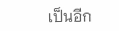เป็นอีก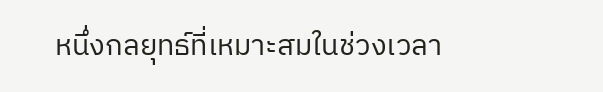หนึ่งกลยุทธ์ที่เหมาะสมในช่วงเวลา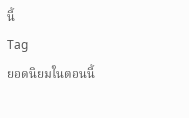นี้
Tag
ยอดนิยมในตอนนี้